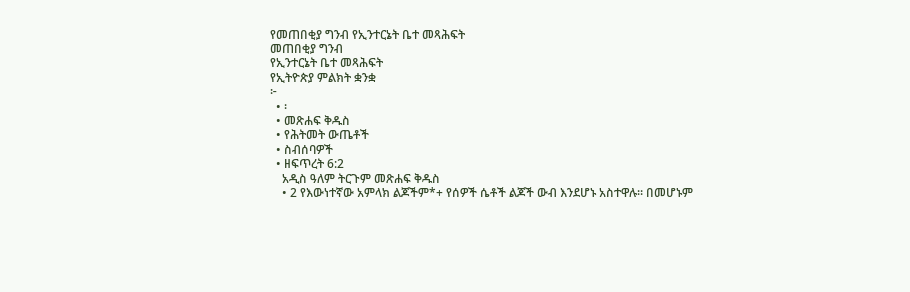የመጠበቂያ ግንብ የኢንተርኔት ቤተ መጻሕፍት
መጠበቂያ ግንብ
የኢንተርኔት ቤተ መጻሕፍት
የኢትዮጵያ ምልክት ቋንቋ
፦
  • ፡
  • መጽሐፍ ቅዱስ
  • የሕትመት ውጤቶች
  • ስብሰባዎች
  • ዘፍጥረት 6:2
    አዲስ ዓለም ትርጉም መጽሐፍ ቅዱስ
    • 2 የእውነተኛው አምላክ ልጆችም*+ የሰዎች ሴቶች ልጆች ውብ እንደሆኑ አስተዋሉ። በመሆኑም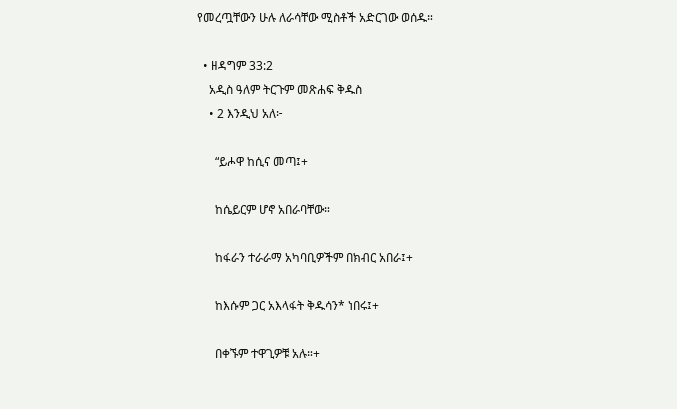የመረጧቸውን ሁሉ ለራሳቸው ሚስቶች አድርገው ወሰዱ።

  • ዘዳግም 33:2
    አዲስ ዓለም ትርጉም መጽሐፍ ቅዱስ
    • 2 እንዲህ አለ፦

      “ይሖዋ ከሲና መጣ፤+

      ከሴይርም ሆኖ አበራባቸው።

      ከፋራን ተራራማ አካባቢዎችም በክብር አበራ፤+

      ከእሱም ጋር አእላፋት ቅዱሳን* ነበሩ፤+

      በቀኙም ተዋጊዎቹ አሉ።+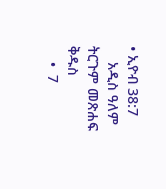• ኢዮብ 38:7
    አዲስ ዓለም ትርጉም መጽሐፍ ቅዱስ
    •  7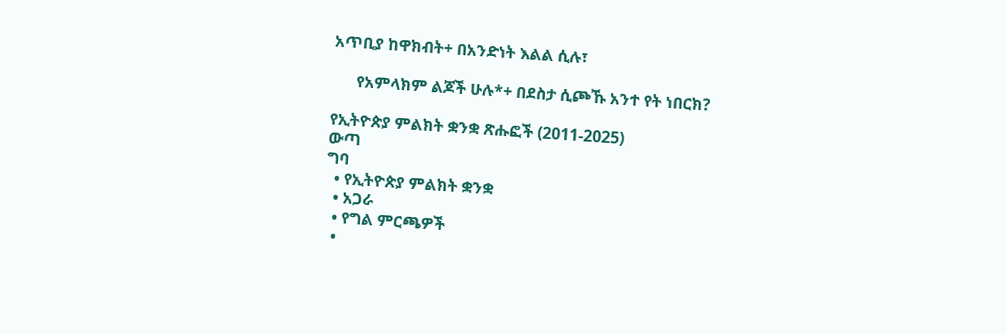አጥቢያ ከዋክብት+ በአንድነት እልል ሲሉ፣

      የአምላክም ልጆች ሁሉ*+ በደስታ ሲጮኹ አንተ የት ነበርክ?

የኢትዮጵያ ምልክት ቋንቋ ጽሑፎች (2011-2025)
ውጣ
ግባ
  • የኢትዮጵያ ምልክት ቋንቋ
  • አጋራ
  • የግል ምርጫዎች
  •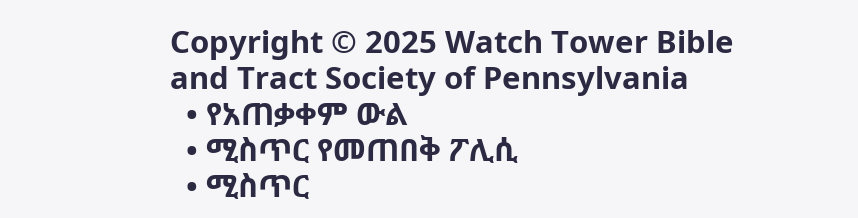Copyright © 2025 Watch Tower Bible and Tract Society of Pennsylvania
  • የአጠቃቀም ውል
  • ሚስጥር የመጠበቅ ፖሊሲ
  • ሚስጥር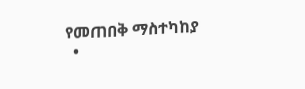የመጠበቅ ማስተካከያ
  •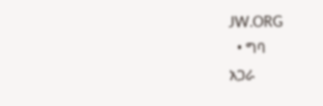JW.ORG
  • ግባ
አጋራ